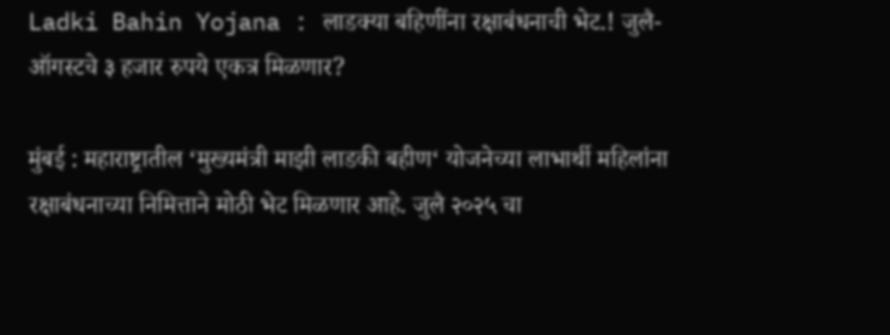Ladki Bahin Yojana : लाडक्या बहिणींना रक्षाबंधनाची भेट.! जुलै-ऑगस्टचे ३ हजार रुपये एकत्र मिळणार?

मुंबई : महाराष्ट्रातील ‘मुख्यमंत्री माझी लाडकी बहीण‘ योजनेच्या लाभार्थी महिलांना रक्षाबंधनाच्या निमित्ताने मोठी भेट मिळणार आहे. जुलै २०२५ चा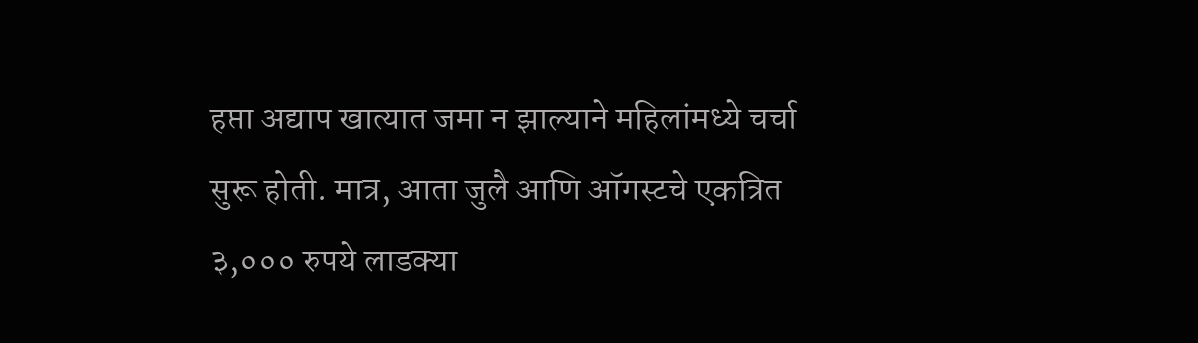हप्ता अद्याप खात्यात जमा न झाल्याने महिलांमध्ये चर्चा सुरू होती. मात्र, आता जुलै आणि ऑगस्टचे एकत्रित ३,००० रुपये लाडक्या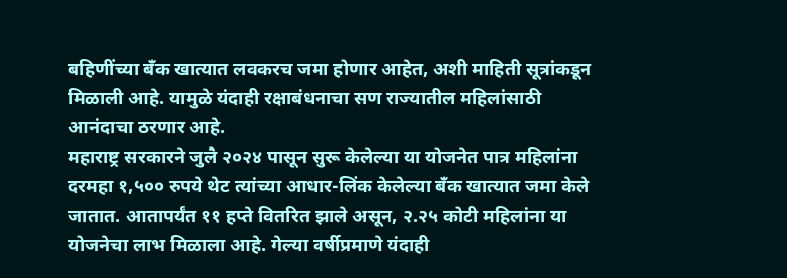बहिणींच्या बँक खात्यात लवकरच जमा होणार आहेत, अशी माहिती सूत्रांकडून मिळाली आहे. यामुळे यंदाही रक्षाबंधनाचा सण राज्यातील महिलांसाठी आनंदाचा ठरणार आहे.
महाराष्ट्र सरकारने जुलै २०२४ पासून सुरू केलेल्या या योजनेत पात्र महिलांना दरमहा १,५०० रुपये थेट त्यांच्या आधार-लिंक केलेल्या बँक खात्यात जमा केले जातात. आतापर्यंत ११ हप्ते वितरित झाले असून, २.२५ कोटी महिलांना या योजनेचा लाभ मिळाला आहे. गेल्या वर्षीप्रमाणे यंदाही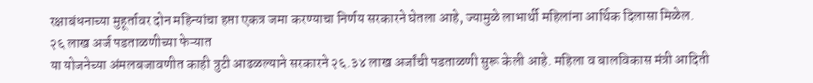रक्षाबंधनाच्या मुहूर्तावर दोन महिन्यांचा हप्ता एकत्र जमा करण्याचा निर्णय सरकारने घेतला आहे, ज्यामुळे लाभार्थी महिलांना आर्थिक दिलासा मिळेल.
२६ लाख अर्ज पडताळणीच्या फेऱ्यात
या योजनेच्या अंमलबजावणीत काही त्रुटी आढळल्याने सरकारने २६.३४ लाख अर्जांची पडताळणी सुरू केली आहे. महिला व बालविकास मंत्री आदिती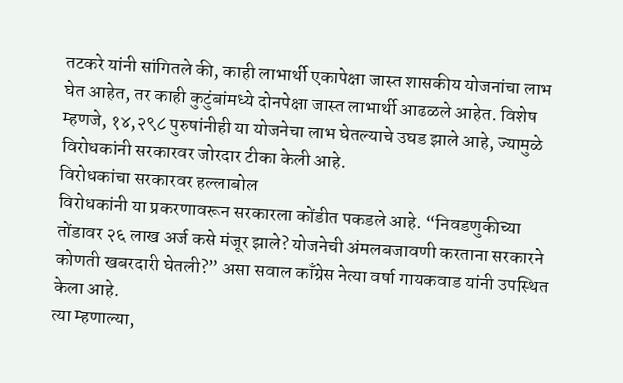तटकरे यांनी सांगितले की, काही लाभार्थी एकापेक्षा जास्त शासकीय योजनांचा लाभ घेत आहेत, तर काही कुटुंबांमध्ये दोनपेक्षा जास्त लाभार्थी आढळले आहेत. विशेष म्हणजे, १४,२९८ पुरुषांनीही या योजनेचा लाभ घेतल्याचे उघड झाले आहे, ज्यामुळे विरोधकांनी सरकारवर जोरदार टीका केली आहे.
विरोधकांचा सरकारवर हल्लाबोल
विरोधकांनी या प्रकरणावरून सरकारला कोंडीत पकडले आहे. “निवडणुकीच्या तोंडावर २६ लाख अर्ज कसे मंजूर झाले? योजनेची अंमलबजावणी करताना सरकारने कोणती खबरदारी घेतली?” असा सवाल काँग्रेस नेत्या वर्षा गायकवाड यांनी उपस्थित केला आहे.
त्या म्हणाल्या,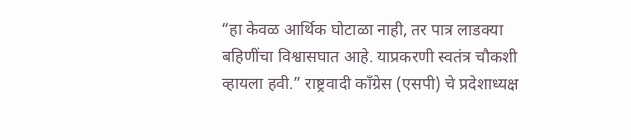“हा केवळ आर्थिक घोटाळा नाही, तर पात्र लाडक्या बहिणींचा विश्वासघात आहे. याप्रकरणी स्वतंत्र चौकशी व्हायला हवी.” राष्ट्रवादी काँग्रेस (एसपी) चे प्रदेशाध्यक्ष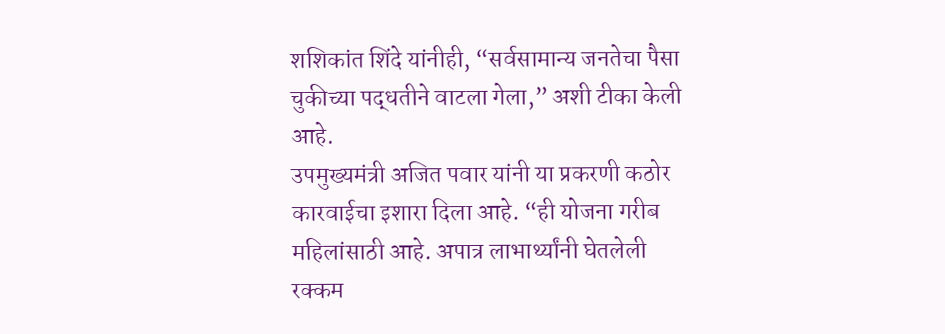शशिकांत शिंदे यांनीही, “सर्वसामान्य जनतेचा पैसा चुकीच्या पद्धतीने वाटला गेला,” अशी टीका केली आहे.
उपमुख्यमंत्री अजित पवार यांनी या प्रकरणी कठोर कारवाईचा इशारा दिला आहे. “ही योजना गरीब महिलांसाठी आहे. अपात्र लाभार्थ्यांनी घेतलेली रक्कम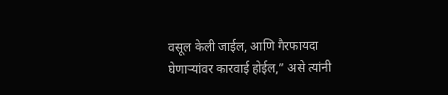वसूल केली जाईल, आणि गैरफायदा घेणाऱ्यांवर कारवाई होईल,” असे त्यांनी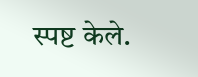स्पष्ट केले.